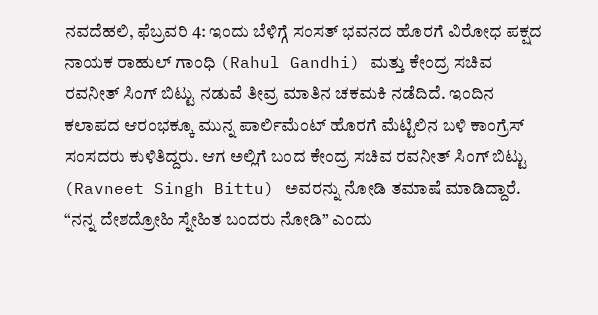ನವದೆಹಲಿ, ಫೆಬ್ರವರಿ 4: ಇಂದು ಬೆಳಿಗ್ಗೆ ಸಂಸತ್ ಭವನದ ಹೊರಗೆ ವಿರೋಧ ಪಕ್ಷದ ನಾಯಕ ರಾಹುಲ್ ಗಾಂಧಿ (Rahul Gandhi) ಮತ್ತು ಕೇಂದ್ರ ಸಚಿವ ರವನೀತ್ ಸಿಂಗ್ ಬಿಟ್ಟು ನಡುವೆ ತೀವ್ರ ಮಾತಿನ ಚಕಮಕಿ ನಡೆದಿದೆ. ಇಂದಿನ ಕಲಾಪದ ಆರಂಭಕ್ಕೂ ಮುನ್ನ ಪಾರ್ಲಿಮೆಂಟ್ ಹೊರಗೆ ಮೆಟ್ಟಿಲಿನ ಬಳಿ ಕಾಂಗ್ರೆಸ್ ಸಂಸದರು ಕುಳಿತಿದ್ದರು. ಆಗ ಅಲ್ಲಿಗೆ ಬಂದ ಕೇಂದ್ರ ಸಚಿವ ರವನೀತ್ ಸಿಂಗ್ ಬಿಟ್ಟು (Ravneet Singh Bittu) ಅವರನ್ನು ನೋಡಿ ತಮಾಷೆ ಮಾಡಿದ್ದಾರೆ. “ನನ್ನ ದೇಶದ್ರೋಹಿ ಸ್ನೇಹಿತ ಬಂದರು ನೋಡಿ” ಎಂದು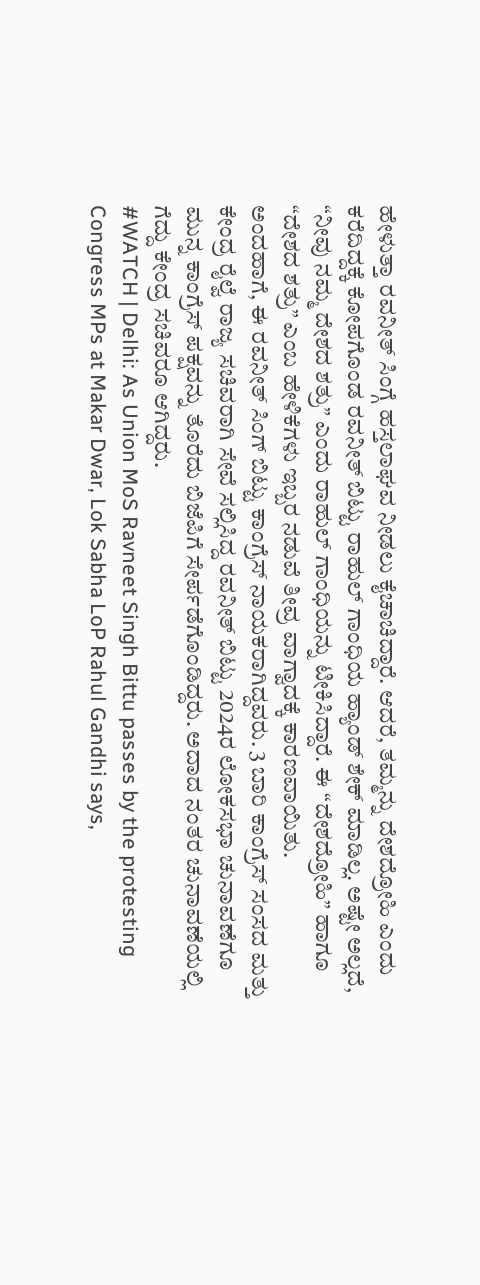ಹೇಳುತ್ತಾ ರವನೀತ್ ಸಿಂಗ್ಗೆ ಹಸ್ತಲಾಘವ ನೀಡಲು ಕೈಚಾಚಿದ್ದಾರೆ. ಆದರೆ, ತಮ್ಮನ್ನು ದೇಶದ್ರೋಹಿ ಎಂದು ಕರೆದಿದ್ದಕ್ಕೆ ಕೋಪಗೊಂಡ ರವನೀತ್ ಬಿಟ್ಟು ರಾಹುಲ್ ಗಾಂಧಿಯ ಹ್ಯಾಂಡ್ ಶೇಕ್ ಮಾಡಿಲ್ಲ. ಅಷ್ಟೇ ಅಲ್ಲದೆ, “ನೀವು ನಮ್ಮ ದೇಶದ ಶತ್ರು” ಎಂದು ರಾಹುಲ್ ಗಾಂಧಿಯನ್ನು ಟೀಕಿಸಿದ್ದಾರೆ. ಈ “ದೇಶದ್ರೋಹಿ” ಹಾಗೂ “ದೇಶದ ಶತ್ರು” ಎಂಬ ಹೇಳಿಕೆಗಳು ಇಬ್ಬರ ನಡುವೆ ತೀವ್ರ ವಾಗ್ವಾದಕ್ಕೆ ಕಾರಣವಾಯಿತು.
ಅಂದಹಾಗೆ, ಈ ರವನೀತ್ ಸಿಂಗ್ ಬಿಟ್ಟು ಕಾಂಗ್ರೆಸ್ ನಾಯಕರಾಗಿದ್ದವರು. 3 ಬಾರಿ ಕಾಂಗ್ರೆಸ್ ಸಂಸದ ಮತ್ತು ಕೇಂದ್ರ ರೈಲ್ವೆ ರಾಜ್ಯ ಸಚಿವರಾಗಿ ಸೇವೆ ಸಲ್ಲಿಸಿದ್ದ ರವನೀತ್ ಬಿಟ್ಟು 2024ರ ಲೋಕಸಭಾ ಚುನಾವಣೆಗೂ ಮುನ್ನ ಕಾಂಗ್ರೆಸ್ ಪಕ್ಷವನ್ನು ತೊರೆದು ಬಿಜೆಪಿಗೆ ಸೇರ್ಪಡೆಗೊಂಡಿದ್ದರು. ಅದಾದ ನಂತರ ಚುನಾವಣೆಯಲ್ಲಿ ಗೆದ್ದು ಕೇಂದ್ರ ಸಚಿವರೂ ಆಗಿದ್ದರು.
#WATCH | Delhi: As Union MoS Ravneet Singh Bittu passes by the protesting Congress MPs at Makar Dwar, Lok Sabha LoP Rahul Gandhi says,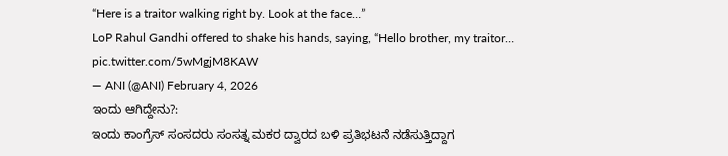“Here is a traitor walking right by. Look at the face…”
LoP Rahul Gandhi offered to shake his hands, saying, “Hello brother, my traitor… pic.twitter.com/5wMgjM8KAW
— ANI (@ANI) February 4, 2026
ಇಂದು ಆಗಿದ್ದೇನು?:
ಇಂದು ಕಾಂಗ್ರೆಸ್ ಸಂಸದರು ಸಂಸತ್ನ ಮಕರ ದ್ವಾರದ ಬಳಿ ಪ್ರತಿಭಟನೆ ನಡೆಸುತ್ತಿದ್ದಾಗ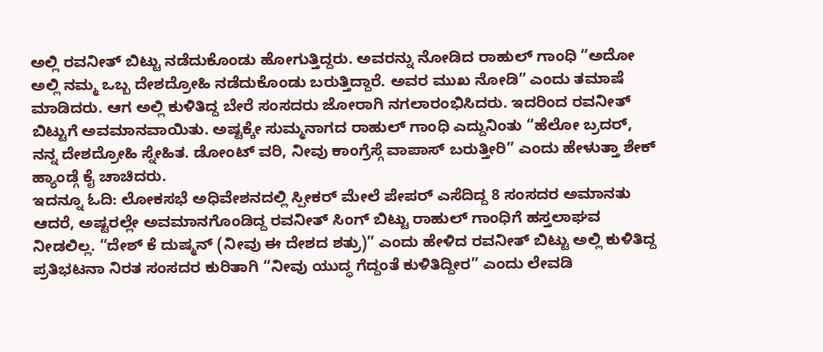ಅಲ್ಲಿ ರವನೀತ್ ಬಿಟ್ಟು ನಡೆದುಕೊಂಡು ಹೋಗುತ್ತಿದ್ದರು. ಅವರನ್ನು ನೋಡಿದ ರಾಹುಲ್ ಗಾಂಧಿ “ಅದೋ ಅಲ್ಲಿ ನಮ್ಮ ಒಬ್ಬ ದೇಶದ್ರೋಹಿ ನಡೆದುಕೊಂಡು ಬರುತ್ತಿದ್ದಾರೆ. ಅವರ ಮುಖ ನೋಡಿ” ಎಂದು ತಮಾಷೆ ಮಾಡಿದರು. ಆಗ ಅಲ್ಲಿ ಕುಳಿತಿದ್ದ ಬೇರೆ ಸಂಸದರು ಜೋರಾಗಿ ನಗಲಾರಂಭಿಸಿದರು. ಇದರಿಂದ ರವನೀತ್ ಬಿಟ್ಟುಗೆ ಅವಮಾನವಾಯಿತು. ಅಷ್ಟಕ್ಕೇ ಸುಮ್ಮನಾಗದ ರಾಹುಲ್ ಗಾಂಧಿ ಎದ್ದುನಿಂತು “ಹೆಲೋ ಬ್ರದರ್, ನನ್ನ ದೇಶದ್ರೋಹಿ ಸ್ನೇಹಿತ. ಡೋಂಟ್ ವರಿ, ನೀವು ಕಾಂಗ್ರೆಸ್ಗೆ ವಾಪಾಸ್ ಬರುತ್ತೀರಿ” ಎಂದು ಹೇಳುತ್ತಾ ಶೇಕ್ ಹ್ಯಾಂಡ್ಗೆ ಕೈ ಚಾಚಿದರು.
ಇದನ್ನೂ ಓದಿ: ಲೋಕಸಭೆ ಅಧಿವೇಶನದಲ್ಲಿ ಸ್ಪೀಕರ್ ಮೇಲೆ ಪೇಪರ್ ಎಸೆದಿದ್ದ 8 ಸಂಸದರ ಅಮಾನತು
ಆದರೆ, ಅಷ್ಟರಲ್ಲೇ ಅವಮಾನಗೊಂಡಿದ್ದ ರವನೀತ್ ಸಿಂಗ್ ಬಿಟ್ಟು ರಾಹುಲ್ ಗಾಂಧಿಗೆ ಹಸ್ತಲಾಘವ ನೀಡಲಿಲ್ಲ. “ದೇಶ್ ಕೆ ದುಷ್ಮನ್ (ನೀವು ಈ ದೇಶದ ಶತ್ರು)” ಎಂದು ಹೇಳಿದ ರವನೀತ್ ಬಿಟ್ಟು ಅಲ್ಲಿ ಕುಳಿತಿದ್ದ ಪ್ರತಿಭಟನಾ ನಿರತ ಸಂಸದರ ಕುರಿತಾಗಿ “ನೀವು ಯುದ್ಧ ಗೆದ್ದಂತೆ ಕುಳಿತಿದ್ದೀರ” ಎಂದು ಲೇವಡಿ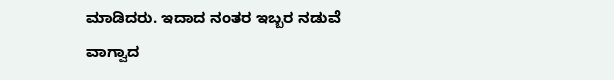ಮಾಡಿದರು. ಇದಾದ ನಂತರ ಇಬ್ಬರ ನಡುವೆ ವಾಗ್ವಾದ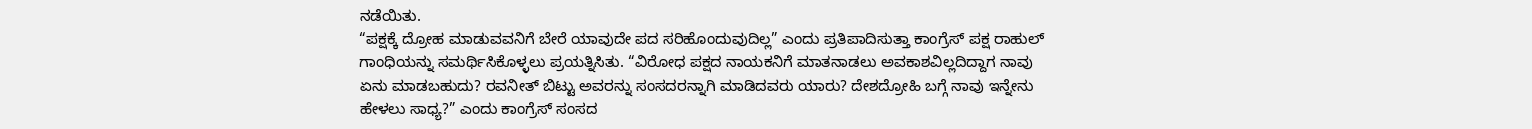ನಡೆಯಿತು.
“ಪಕ್ಷಕ್ಕೆ ದ್ರೋಹ ಮಾಡುವವನಿಗೆ ಬೇರೆ ಯಾವುದೇ ಪದ ಸರಿಹೊಂದುವುದಿಲ್ಲ” ಎಂದು ಪ್ರತಿಪಾದಿಸುತ್ತಾ ಕಾಂಗ್ರೆಸ್ ಪಕ್ಷ ರಾಹುಲ್ ಗಾಂಧಿಯನ್ನು ಸಮರ್ಥಿಸಿಕೊಳ್ಳಲು ಪ್ರಯತ್ನಿಸಿತು. “ವಿರೋಧ ಪಕ್ಷದ ನಾಯಕನಿಗೆ ಮಾತನಾಡಲು ಅವಕಾಶವಿಲ್ಲದಿದ್ದಾಗ ನಾವು ಏನು ಮಾಡಬಹುದು? ರವನೀತ್ ಬಿಟ್ಟು ಅವರನ್ನು ಸಂಸದರನ್ನಾಗಿ ಮಾಡಿದವರು ಯಾರು? ದೇಶದ್ರೋಹಿ ಬಗ್ಗೆ ನಾವು ಇನ್ನೇನು ಹೇಳಲು ಸಾಧ್ಯ?” ಎಂದು ಕಾಂಗ್ರೆಸ್ ಸಂಸದ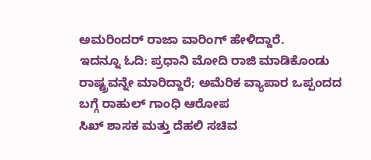ಅಮರಿಂದರ್ ರಾಜಾ ವಾರಿಂಗ್ ಹೇಳಿದ್ದಾರೆ.
ಇದನ್ನೂ ಓದಿ: ಪ್ರಧಾನಿ ಮೋದಿ ರಾಜಿ ಮಾಡಿಕೊಂಡು ರಾಷ್ಟ್ರವನ್ನೇ ಮಾರಿದ್ದಾರೆ; ಅಮೆರಿಕ ವ್ಯಾಪಾರ ಒಪ್ಪಂದದ ಬಗ್ಗೆ ರಾಹುಲ್ ಗಾಂಧಿ ಆರೋಪ
ಸಿಖ್ ಶಾಸಕ ಮತ್ತು ದೆಹಲಿ ಸಚಿವ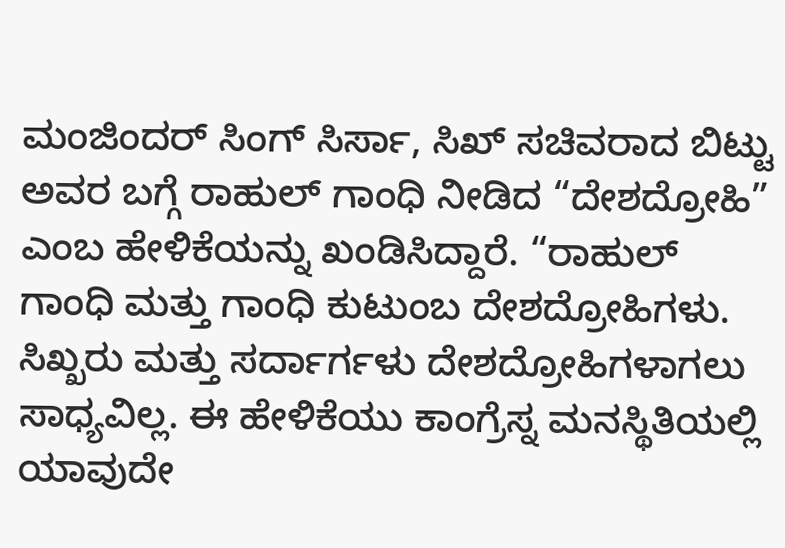ಮಂಜಿಂದರ್ ಸಿಂಗ್ ಸಿರ್ಸಾ, ಸಿಖ್ ಸಚಿವರಾದ ಬಿಟ್ಟು ಅವರ ಬಗ್ಗೆ ರಾಹುಲ್ ಗಾಂಧಿ ನೀಡಿದ “ದೇಶದ್ರೋಹಿ” ಎಂಬ ಹೇಳಿಕೆಯನ್ನು ಖಂಡಿಸಿದ್ದಾರೆ. “ರಾಹುಲ್ ಗಾಂಧಿ ಮತ್ತು ಗಾಂಧಿ ಕುಟುಂಬ ದೇಶದ್ರೋಹಿಗಳು. ಸಿಖ್ಖರು ಮತ್ತು ಸರ್ದಾರ್ಗಳು ದೇಶದ್ರೋಹಿಗಳಾಗಲು ಸಾಧ್ಯವಿಲ್ಲ. ಈ ಹೇಳಿಕೆಯು ಕಾಂಗ್ರೆಸ್ನ ಮನಸ್ಥಿತಿಯಲ್ಲಿ ಯಾವುದೇ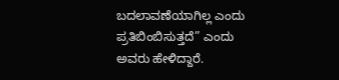ಬದಲಾವಣೆಯಾಗಿಲ್ಲ ಎಂದು ಪ್ರತಿಬಿಂಬಿಸುತ್ತದೆ” ಎಂದು ಅವರು ಹೇಳಿದ್ದಾರೆ.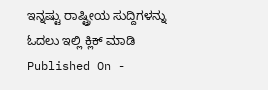ಇನ್ನಷ್ಟು ರಾಷ್ಟ್ರೀಯ ಸುದ್ದಿಗಳನ್ನು ಓದಲು ಇಲ್ಲಿ ಕ್ಲಿಕ್ ಮಾಡಿ
Published On -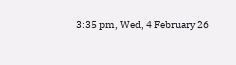3:35 pm, Wed, 4 February 26